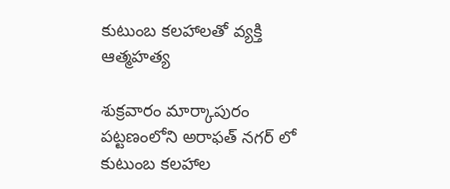కుటుంబ కలహాలతో వ్యక్తి ఆత్మహత్య

శుక్రవారం మార్కాపురం పట్టణంలోని అరాఫత్ నగర్ లో కుటుంబ కలహాల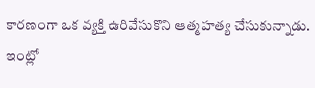కారణంగా ఒక వ్యక్తి ఉరివేసుకొని ఆత్మహత్య చేసుకున్నాడు. ఇంట్లో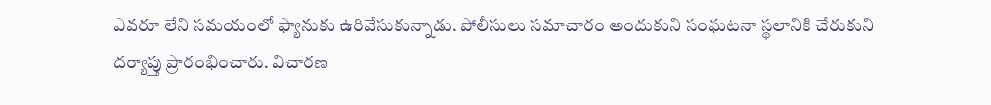ఎవరూ లేని సమయంలో ఫ్యానుకు ఉరివేసుకున్నాడు. పోలీసులు సమాచారం అందుకుని సంఘటనా స్థలానికి చేరుకుని దర్యాప్తు ప్రారంభించారు. విచారణ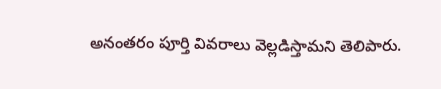అనంతరం పూర్తి వివరాలు వెల్లడిస్తామని తెలిపారు.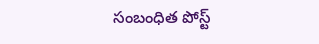సంబంధిత పోస్ట్